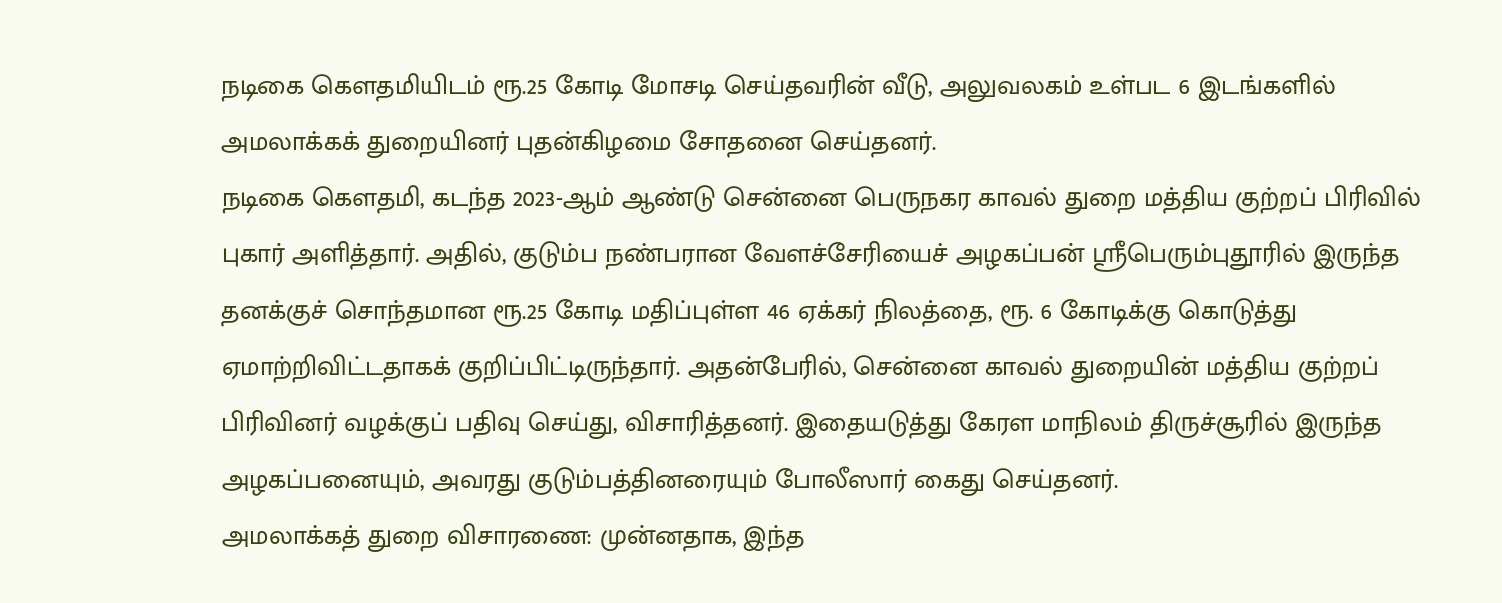நடிகை கெளதமியிடம் ரூ.25 கோடி மோசடி செய்தவரின் வீடு, அலுவலகம் உள்பட 6 இடங்களில் அமலாக்கக் துறையினர் புதன்கிழமை சோதனை செய்தனர்.
நடிகை கெளதமி, கடந்த 2023-ஆம் ஆண்டு சென்னை பெருநகர காவல் துறை மத்திய குற்றப் பிரிவில் புகார் அளித்தார். அதில், குடும்ப நண்பரான வேளச்சேரியைச் அழகப்பன் ஸ்ரீபெரும்புதூரில் இருந்த தனக்குச் சொந்தமான ரூ.25 கோடி மதிப்புள்ள 46 ஏக்கர் நிலத்தை, ரூ. 6 கோடிக்கு கொடுத்து ஏமாற்றிவிட்டதாகக் குறிப்பிட்டிருந்தார். அதன்பேரில், சென்னை காவல் துறையின் மத்திய குற்றப் பிரிவினர் வழக்குப் பதிவு செய்து, விசாரித்தனர். இதையடுத்து கேரள மாநிலம் திருச்சூரில் இருந்த அழகப்பனையும், அவரது குடும்பத்தினரையும் போலீஸார் கைது செய்தனர்.
அமலாக்கத் துறை விசாரணை: முன்னதாக, இந்த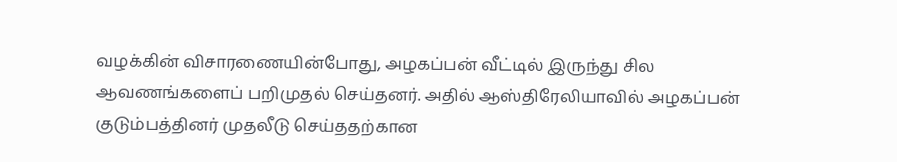வழக்கின் விசாரணையின்போது, அழகப்பன் வீட்டில் இருந்து சில ஆவணங்களைப் பறிமுதல் செய்தனர். அதில் ஆஸ்திரேலியாவில் அழகப்பன் குடும்பத்தினர் முதலீடு செய்ததற்கான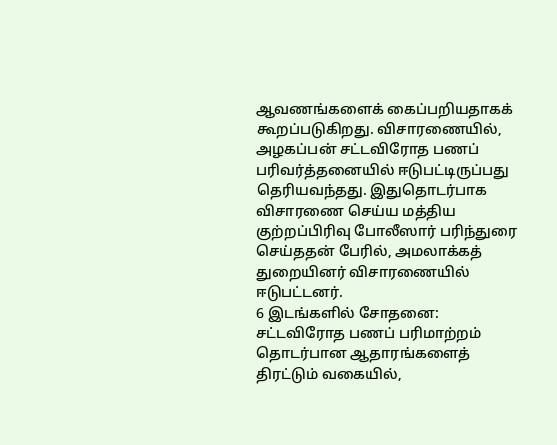ஆவணங்களைக் கைப்பறியதாகக் கூறப்படுகிறது. விசாரணையில், அழகப்பன் சட்டவிரோத பணப் பரிவர்த்தனையில் ஈடுபட்டிருப்பது தெரியவந்தது. இதுதொடர்பாக விசாரணை செய்ய மத்திய குற்றப்பிரிவு போலீஸார் பரிந்துரை செய்ததன் பேரில், அமலாக்கத் துறையினர் விசாரணையில் ஈடுபட்டனர்.
6 இடங்களில் சோதனை: சட்டவிரோத பணப் பரிமாற்றம் தொடர்பான ஆதாரங்களைத் திரட்டும் வகையில்,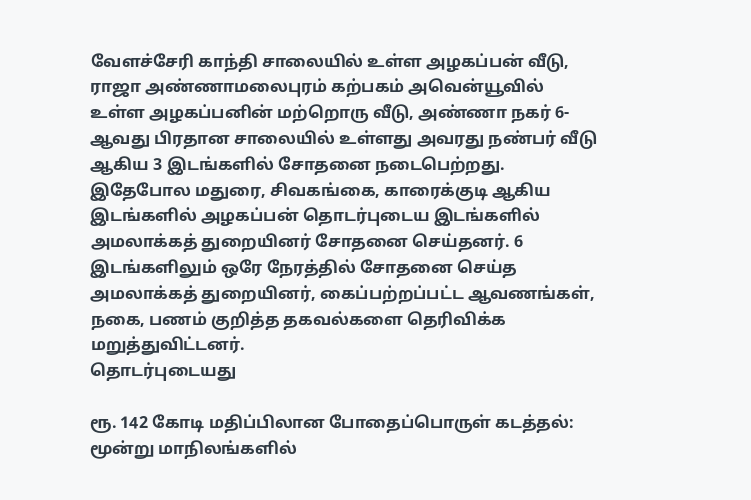வேளச்சேரி காந்தி சாலையில் உள்ள அழகப்பன் வீடு, ராஜா அண்ணாமலைபுரம் கற்பகம் அவென்யூவில் உள்ள அழகப்பனின் மற்றொரு வீடு, அண்ணா நகர் 6-ஆவது பிரதான சாலையில் உள்ளது அவரது நண்பர் வீடு ஆகிய 3 இடங்களில் சோதனை நடைபெற்றது.
இதேபோல மதுரை, சிவகங்கை, காரைக்குடி ஆகிய இடங்களில் அழகப்பன் தொடர்புடைய இடங்களில் அமலாக்கத் துறையினர் சோதனை செய்தனர். 6 இடங்களிலும் ஒரே நேரத்தில் சோதனை செய்த அமலாக்கத் துறையினர், கைப்பற்றப்பட்ட ஆவணங்கள், நகை, பணம் குறித்த தகவல்களை தெரிவிக்க மறுத்துவிட்டனர்.
தொடர்புடையது

ரூ. 142 கோடி மதிப்பிலான போதைப்பொருள் கடத்தல்: மூன்று மாநிலங்களில்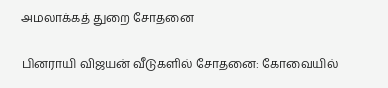அமலாக்கத் துறை சோதனை

பினராயி விஜயன் வீடுகளில் சோதனை: கோவையில்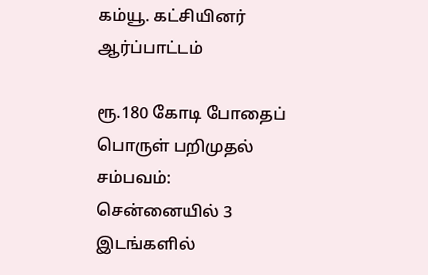கம்யூ. கட்சியினர் ஆர்ப்பாட்டம்

ரூ.180 கோடி போதைப் பொருள் பறிமுதல் சம்பவம்: சென்னையில் 3 இடங்களில்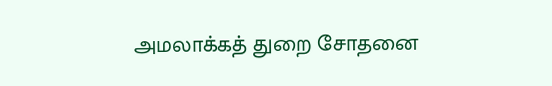அமலாக்கத் துறை சோதனை